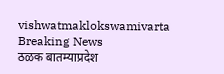vishwatmaklokswamivarta
Breaking News
ठळक बातम्याप्रदेश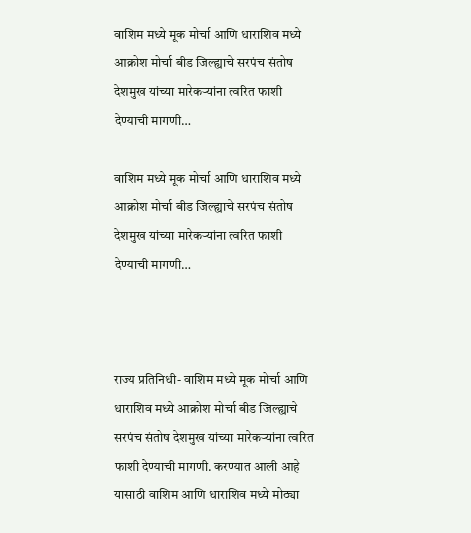वाशिम मध्ये मूक मोर्चा आणि धाराशिव मध्ये आक्रोश मोर्चा बीड जिल्ह्याचे सरपंच संतोष देशमुख यांच्या मारेकऱ्यांना त्वरित फाशी देण्याची मागणी…

वाशिम मध्ये मूक मोर्चा आणि धाराशिव मध्ये आक्रोश मोर्चा बीड जिल्ह्याचे सरपंच संतोष देशमुख यांच्या मारेकऱ्यांना त्वरित फाशी देण्याची मागणी…



राज्य प्रतिनिधी- वाशिम मध्ये मूक मोर्चा आणि धाराशिव मध्ये आक्रोश मोर्चा बीड जिल्ह्याचे सरपंच संतोष देशमुख यांच्या मारेकऱ्यांना त्वरित फाशी देण्याची मागणी. करण्यात आली आहे यासाठी वाशिम आणि धाराशिव मध्ये मोठ्या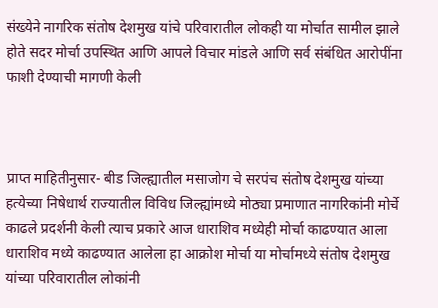संख्येने नागरिक संतोष देशमुख यांचे परिवारातील लोकही या मोर्चात सामील झाले होते सदर मोर्चा उपस्थित आणि आपले विचार मांडले आणि सर्व संबंधित आरोपींना फाशी देण्याची मागणी केली



प्राप्त माहितीनुसार- बीड जिल्ह्यातील मसाजोग चे सरपंच संतोष देशमुख यांच्या हत्येच्या निषेधार्थ राज्यातील विविध जिल्ह्यांमध्ये मोठ्या प्रमाणात नागरिकांनी मोर्चे काढले प्रदर्शनी केली त्याच प्रकारे आज धाराशिव मध्येही मोर्चा काढण्यात आला धाराशिव मध्ये काढण्यात आलेला हा आक्रोश मोर्चा या मोर्चामध्ये संतोष देशमुख यांच्या परिवारातील लोकांनी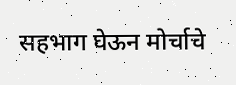सहभाग घेऊन मोर्चाचे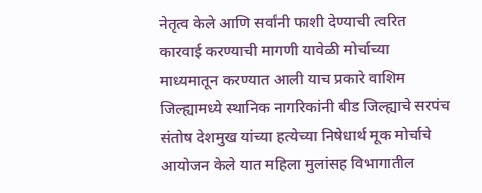नेतृत्व केले आणि सर्वांनी फाशी देण्याची त्वरित कारवाई करण्याची मागणी यावेळी मोर्चाच्या माध्यमातून करण्यात आली याच प्रकारे वाशिम जिल्ह्यामध्ये स्थानिक नागरिकांनी बीड जिल्ह्याचे सरपंच संतोष देशमुख यांच्या हत्येच्या निषेधार्थ मूक मोर्चाचे आयोजन केले यात महिला मुलांसह विभागातील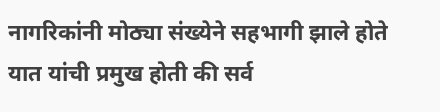नागरिकांनी मोठ्या संख्येने सहभागी झाले होते यात यांची प्रमुख होती की सर्व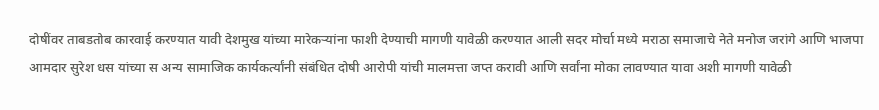दोषींवर ताबडतोब कारवाई करण्यात यावी देशमुख यांच्या मारेकऱ्यांना फाशी देण्याची मागणी यावेळी करण्यात आली सदर मोर्चा मध्ये मराठा समाजाचे नेते मनोज जरांगे आणि भाजपा आमदार सुरेश धस यांच्या स अन्य सामाजिक कार्यकर्त्यांनी संबंधित दोषी आरोपी यांची मालमत्ता जप्त करावी आणि सर्वांना मोका लावण्यात यावा अशी मागणी यावेळी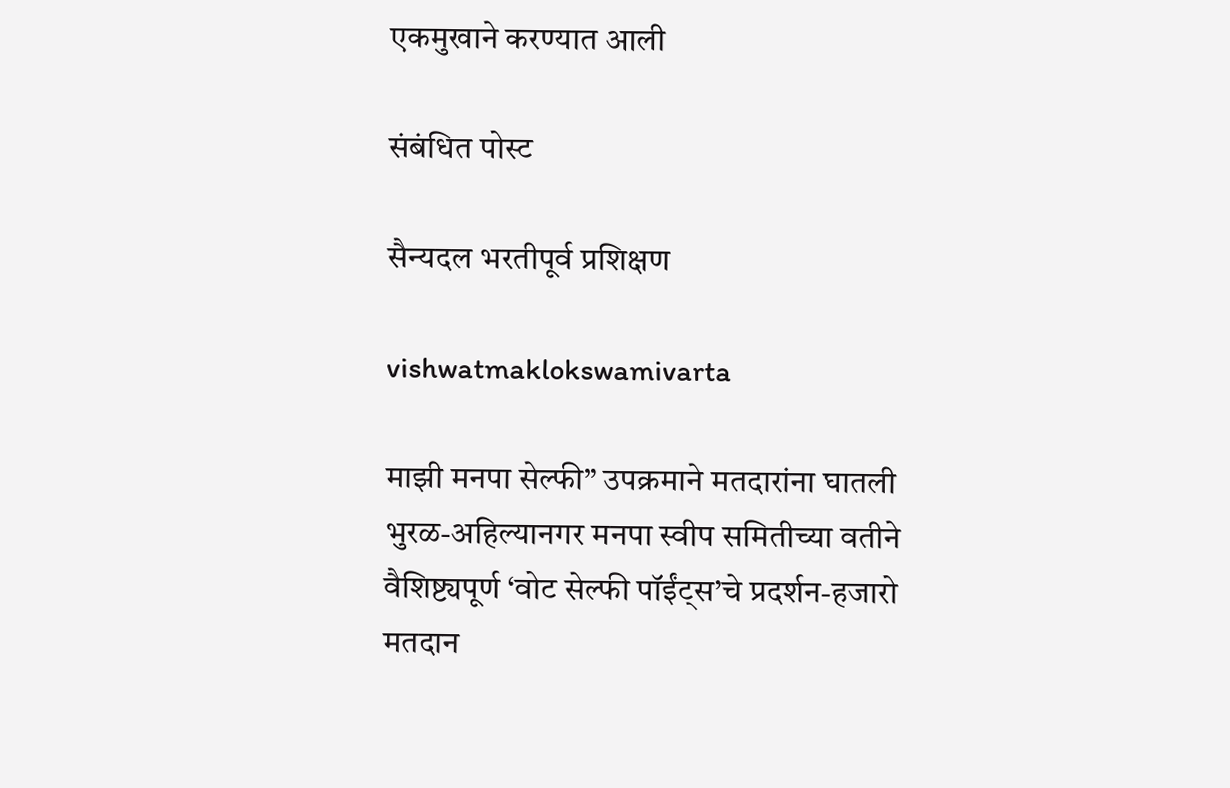एकमुखाने करण्यात आली

संबंधित पोस्ट

सैन्यदल भरतीपूर्व प्रशिक्षण

vishwatmaklokswamivarta

माझी मनपा सेल्फी” उपक्रमाने मतदारांना घातली भुरळ-अहिल्यानगर मनपा स्वीप समितीच्या वतीने वैशिष्ट्यपूर्ण ‘वोट सेल्फी पॉईंट्स’चे प्रदर्शन-हजारो मतदान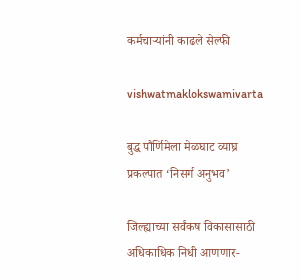कर्मचाऱ्यांनी काढले सेल्फी

vishwatmaklokswamivarta

बुद्ध पौर्णिमेला मेळघाट व्याघ्र प्रकल्पात ‘निसर्ग अनुभव’

जिल्ह्याच्या सर्वंकष विकासासाठी अधिकाधिक निधी आणणार-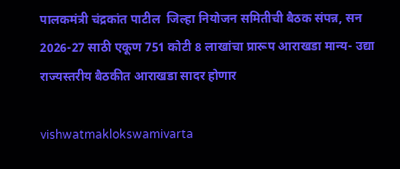पालकमंत्री चंद्रकांत पाटील  जिल्हा नियोजन समितीची बैठक संपन्न, सन 2026-27 साठी एकूण 751 कोटी 8 लाखांचा प्रारूप आराखडा मान्य- उद्या राज्यस्तरीय बैठकीत आराखडा सादर होणार

vishwatmaklokswamivarta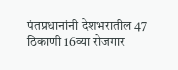पंतप्रधानांनी देशभरातील 47 ठिकाणी 16व्या रोजगार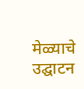मेळ्याचे उद्घाटन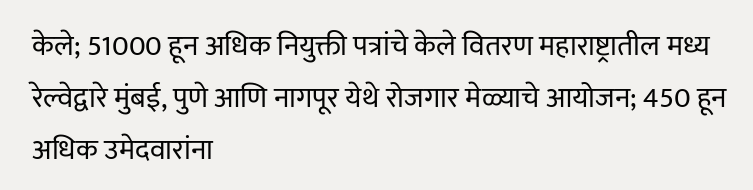केले; 51000 हून अधिक नियुक्ती पत्रांचे केले वितरण महाराष्ट्रातील मध्य रेल्वेद्वारे मुंबई, पुणे आणि नागपूर येथे रोजगार मेळ्याचे आयोजन; 450 हून अधिक उमेदवारांना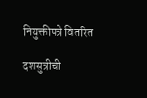नियुक्तीपत्रे वितरित

दशसुत्रीची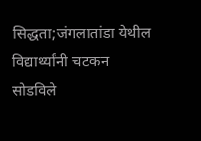सिद्धता;जंगलातांडा येथील विद्यार्थ्यांनी चटकन सोडविले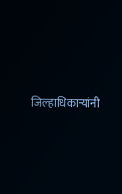जिल्हाधिकाऱ्यांनी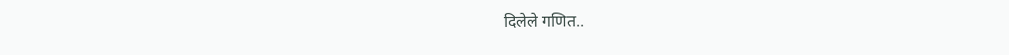दिलेले गणित..